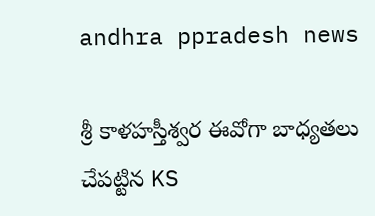andhra ppradesh news

శ్రీ కాళహస్తీశ్వర ఈవోగా బాధ్యతలు చేపట్టిన KS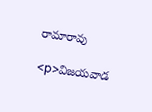రామారావు

<p>విజయవాడ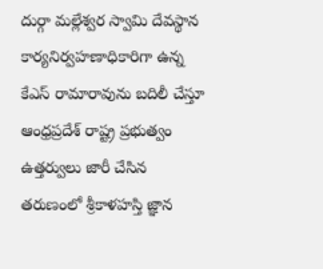దుర్గా మల్లేశ్వర స్వామి దేవస్థాన కార్యనిర్వహణాధికారిగా ఉన్న కేఎస్ రామారావును బదిలీ చేస్తూ ఆంధ్రప్రదేశ్ రాష్ట్ర ప్రభుత్వం ఉత్తర్వులు జారీ చేసిన తరుణంలో శ్రీకాళహస్తి జ్ఞాన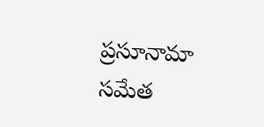ప్రసూనామా సమేత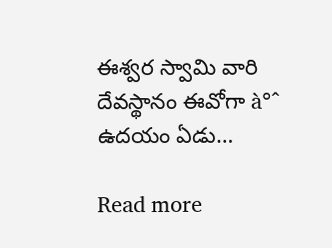ఈశ్వర స్వామి వారి దేవస్థానం ఈవోగా à°ˆ ఉదయం ఏడు…

Read more